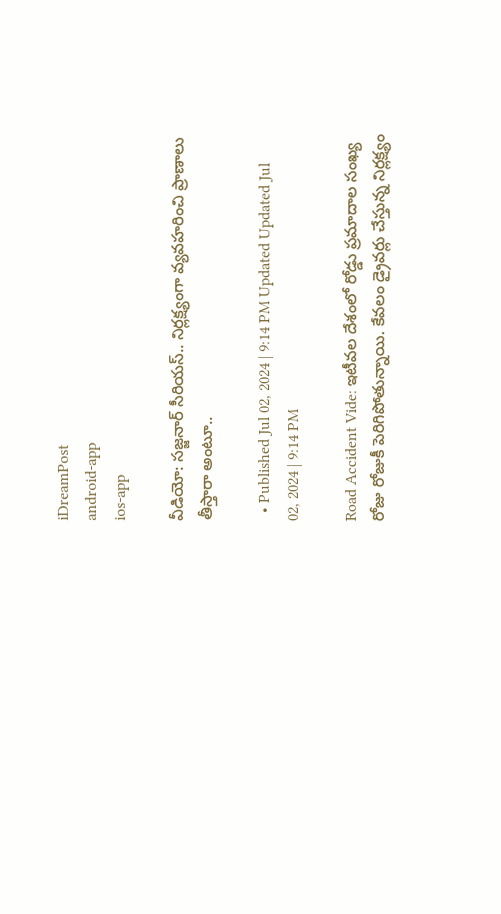iDreamPost
android-app
ios-app

వీడియో: సజ్జనార్ సీరియస్.. నిర్లక్ష్యంగా వ్యవహరించి ప్రాణాలు తీస్తారా అంటూ..

  • Published Jul 02, 2024 | 9:14 PM Updated Updated Jul 02, 2024 | 9:14 PM

Road Accident Vide: ఇటీవల దేశంలో రోడ్డు ప్రమాదాల సంఖ్య రోజు రోజుకీ పెరిగిపోతున్నాయి. కేవలం డ్రైవర్లు చేస్తున్న నిర్లక్ష్యం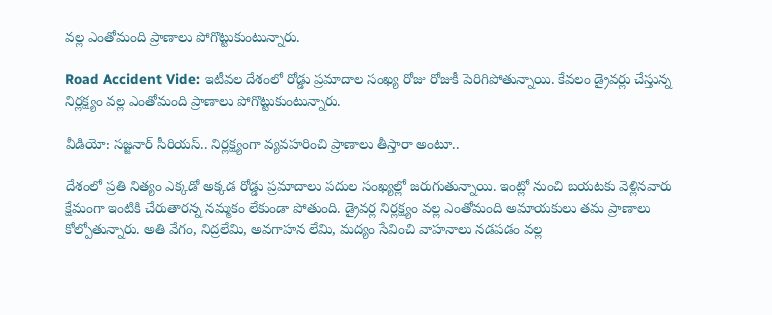వల్ల ఎంతోమంది ప్రాణాలు పోగొట్టుకుంటున్నారు.

Road Accident Vide: ఇటీవల దేశంలో రోడ్డు ప్రమాదాల సంఖ్య రోజు రోజుకీ పెరిగిపోతున్నాయి. కేవలం డ్రైవర్లు చేస్తున్న నిర్లక్ష్యం వల్ల ఎంతోమంది ప్రాణాలు పోగొట్టుకుంటున్నారు.

వీడియో: సజ్జనార్ సీరియస్.. నిర్లక్ష్యంగా వ్యవహరించి ప్రాణాలు తీస్తారా అంటూ..

దేశంలో ప్రతి నిత్యం ఎక్కడో అక్కడ రోడ్డు ప్రమాదాలు పదుల సంఖ్యల్లో జరుగుతున్నాయి. ఇంట్లో నుంచి బయటకు వెళ్లినవారు క్షేమంగా ఇంటికి చేరుతారన్న నమ్మకం లేకుండా పోతుంది. డ్రైవర్ల నిర్లక్ష్యం వల్ల ఎంతోమంది అమాయకులు తమ ప్రాణాలు కోల్పోతున్నారు. అతి వేగం, నిద్రలేమి, అవగాహన లేమి, మద్యం సేవించి వాహనాలు నడపడం వల్ల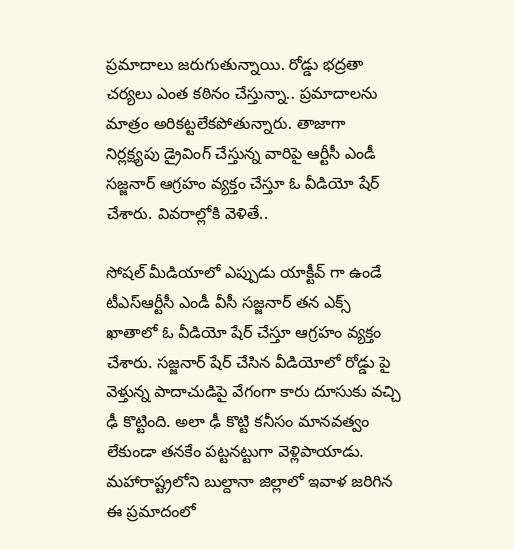ప్రమాదాలు జరుగుతున్నాయి. రోడ్డు భద్రతా చర్యలు ఎంత కఠినం చేస్తున్నా.. ప్రమాదాలను మాత్రం అరికట్టలేకపోతున్నారు. తాజాగా నిర్లక్ష్యపు డ్రైవింగ్ చేస్తున్న వారిపై ఆర్టీసీ ఎండీ సజ్జనార్ ఆగ్రహం వ్యక్తం చేస్తూ ఓ వీడియో షేర్ చేశారు. వివరాల్లోకి వెళితే..

సోషల్ మీడియాలో ఎప్పుడు యాక్టీవ్ గా ఉండే టీఎస్ఆర్టీసీ ఎండీ వీసీ సజ్జనార్ తన ఎక్స్ ఖాతాలో ఓ వీడియో షేర్ చేస్తూ ఆగ్రహం వ్యక్తం చేశారు. సజ్జనార్ షేర్ చేసిన వీడియోలో రోడ్డు పై వెళ్తున్న పాదాచుడిపై వేగంగా కారు దూసుకు వచ్చి ఢీ కొట్టింది. అలా ఢీ కొట్టి కనీసం మానవత్వం లేకుండా తనకేం పట్టనట్టుగా వెళ్లిపాయాడు. మహారాష్ట్రలోని బుల్దానా జిల్లాలో ఇవాళ జరిగిన ఈ ప్రమాదంలో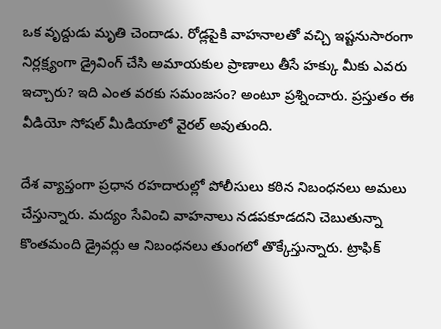ఒక వృద్దుడు మృతి చెందాడు. రోడ్లపైకి వాహనాలతో వచ్చి ఇష్టనుసారంగా నిర్లక్ష్యంగా డ్రైవింగ్ చేసి అమాయకుల ప్రాణాలు తీసే హక్కు మీకు ఎవరు ఇచ్చారు? ఇది ఎంత వరకు సమంజసం? అంటూ ప్రశ్నించారు. ప్రస్తుతం ఈ వీడియో సోషల్ మీడియాలో వైరల్ అవుతుంది.

దేశ వ్యాప్తంగా ప్రధాన రహదారుల్లో పోలీసులు కఠిన నిబంధనలు అమలు చేస్తున్నారు. మద్యం సేవించి వాహనాలు నడపకూడదని చెబుతున్నా కొంతమంది డ్రైవర్లు ఆ నిబంధనలు తుంగలో తొక్కేస్తున్నారు. ట్రాఫిక్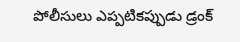పోలీసులు ఎప్పటికప్పుడు డ్రంక్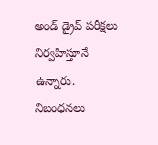అండ్ డ్రైవ్ పరీక్షలు నిర్వహిస్తూనే ఉన్నారు. నిబంధనలు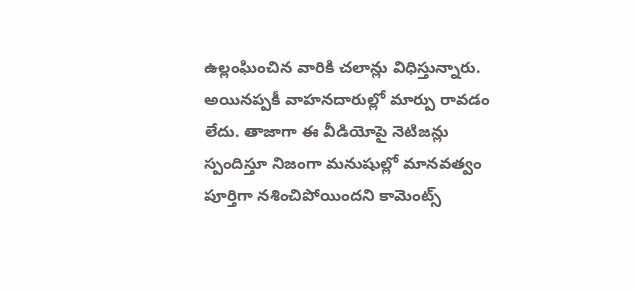ఉల్లంఘించిన వారికి చలాన్లు విధిస్తున్నారు. అయినప్పకీ వాహనదారుల్లో మార్పు రావడం లేదు. తాజాగా ఈ వీడియోపై నెటిజన్లు స్పందిస్తూ నిజంగా మనుషుల్లో మానవత్వం పూర్తిగా నశించిపోయిందని కామెంట్స్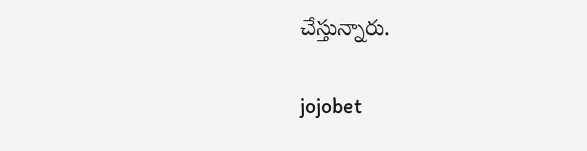చేస్తున్నారు.

jojobet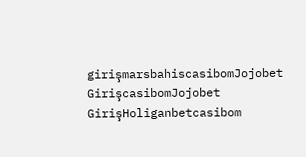girişmarsbahiscasibomJojobet GirişcasibomJojobet GirişHoliganbetcasibom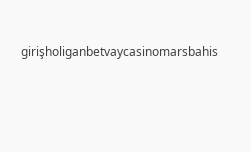girişholiganbetvaycasinomarsbahis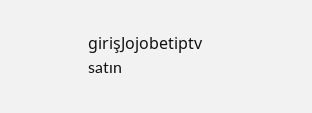girişJojobetiptv satın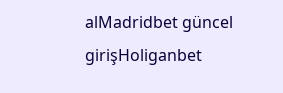alMadridbet güncel girişHoliganbet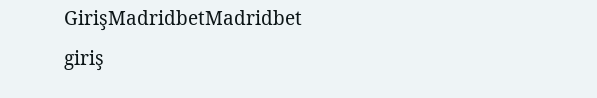GirişMadridbetMadridbet giriş